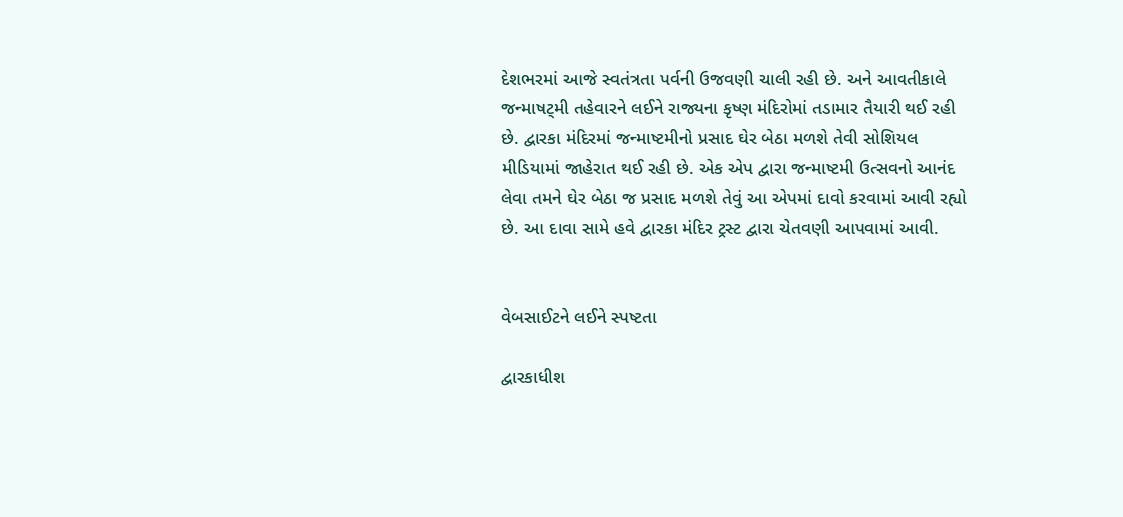દેશભરમાં આજે સ્વતંત્રતા પર્વની ઉજવણી ચાલી રહી છે. અને આવતીકાલે જન્માષટ્મી તહેવારને લઈને રાજ્યના કૃષ્ણ મંદિરોમાં તડામાર તૈયારી થઈ રહી છે. દ્વારકા મંદિરમાં જન્માષ્ટમીનો પ્રસાદ ઘેર બેઠા મળશે તેવી સોશિયલ મીડિયામાં જાહેરાત થઈ રહી છે. એક એપ દ્વારા જન્માષ્ટમી ઉત્સવનો આનંદ લેવા તમને ઘેર બેઠા જ પ્રસાદ મળશે તેવું આ એપમાં દાવો કરવામાં આવી રહ્યો છે. આ દાવા સામે હવે દ્વારકા મંદિર ટ્રસ્ટ દ્વારા ચેતવણી આપવામાં આવી.


વેબસાઈટને લઈને સ્પષ્ટતા

દ્વારકાધીશ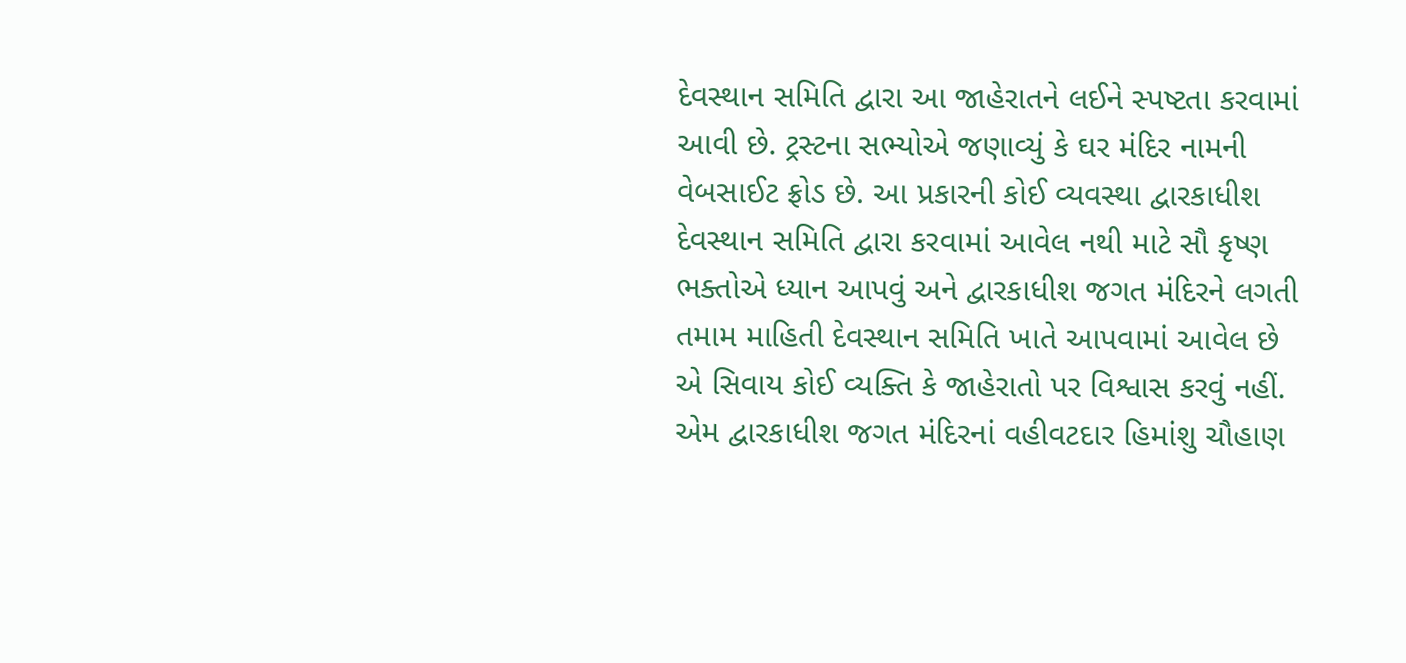દેવસ્થાન સમિતિ દ્વારા આ જાહેરાતને લઈને સ્પષ્ટતા કરવામાં આવી છે. ટ્રસ્ટના સભ્યોએ જણાવ્યું કે ઘર મંદિર નામની વેબસાઈટ ફ્રોડ છે. આ પ્રકારની કોઈ વ્યવસ્થા દ્વારકાધીશ દેવસ્થાન સમિતિ દ્વારા કરવામાં આવેલ નથી માટે સૌ કૃષ્ણ ભક્તોએ ધ્યાન આપવું અને દ્વારકાધીશ જગત મંદિરને લગતી તમામ માહિતી દેવસ્થાન સમિતિ ખાતે આપવામાં આવેલ છે એ સિવાય કોઈ વ્યક્તિ કે જાહેરાતો પર વિશ્વાસ કરવું નહીં. એમ દ્વારકાધીશ જગત મંદિરનાં વહીવટદાર હિમાંશુ ચૌહાણ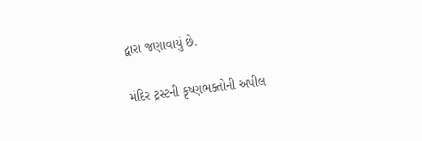દ્વારા જણાવાયું છે.

મંદિર ટ્રસ્ટની કૃષ્ણભક્તોની અપીલ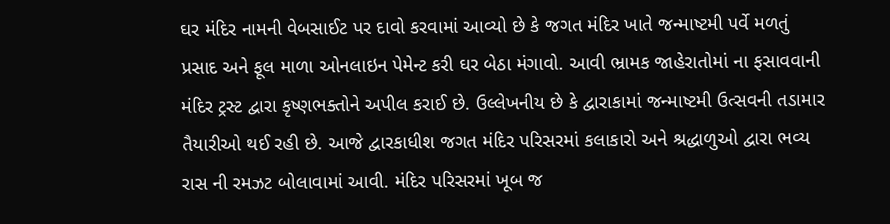ઘર મંદિર નામની વેબસાઈટ પર દાવો કરવામાં આવ્યો છે કે જગત મંદિર ખાતે જન્માષ્ટમી પર્વે મળતું પ્રસાદ અને ફૂલ માળા ઓનલાઇન પેમેન્ટ કરી ઘર બેઠા મંગાવો. આવી ભ્રામક જાહેરાતોમાં ના ફસાવવાની મંદિર ટ્રસ્ટ દ્વારા કૃષ્ણભક્તોને અપીલ કરાઈ છે. ઉલ્લેખનીય છે કે દ્વારાકામાં જન્માષ્ટમી ઉત્સવની તડામાર તૈયારીઓ થઈ રહી છે. આજે દ્વારકાધીશ જગત મંદિર પરિસરમાં કલાકારો અને શ્રદ્ધાળુઓ દ્વારા ભવ્ય રાસ ની રમઝટ બોલાવામાં આવી. મંદિર પરિસરમાં ખૂબ જ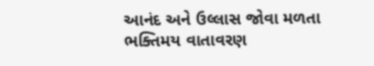આનંદ અને ઉલ્લાસ જોવા મળતા ભક્તિમય વાતાવરણ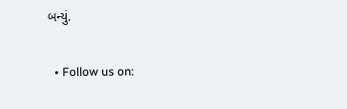બન્યું.

  • Follow us on: